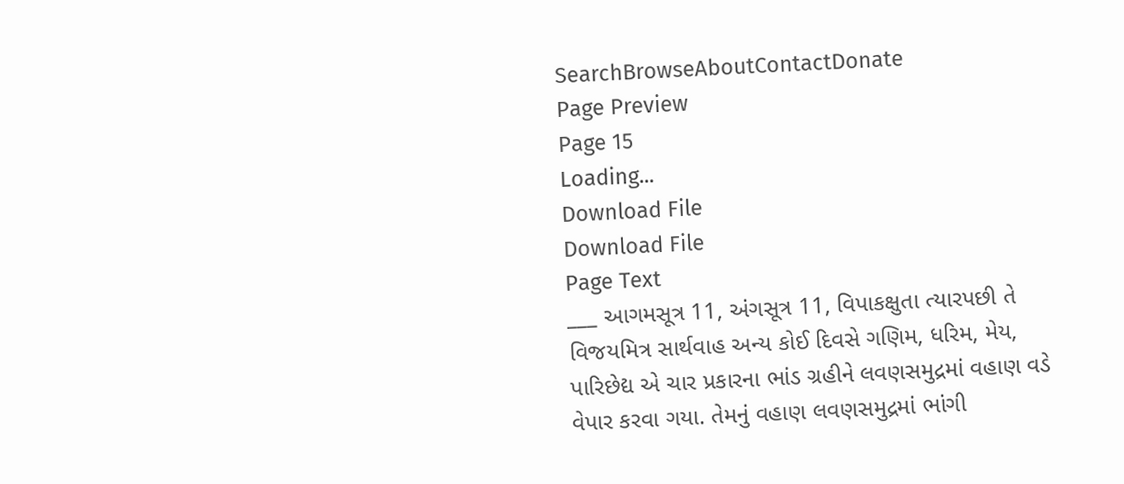SearchBrowseAboutContactDonate
Page Preview
Page 15
Loading...
Download File
Download File
Page Text
___ આગમસૂત્ર 11, અંગસૂત્ર 11, વિપાકક્ષુતા ત્યારપછી તે વિજયમિત્ર સાર્થવાહ અન્ય કોઈ દિવસે ગણિમ, ધરિમ, મેય, પારિછેદ્ય એ ચાર પ્રકારના ભાંડ ગ્રહીને લવણસમુદ્રમાં વહાણ વડે વેપાર કરવા ગયા. તેમનું વહાણ લવણસમુદ્રમાં ભાંગી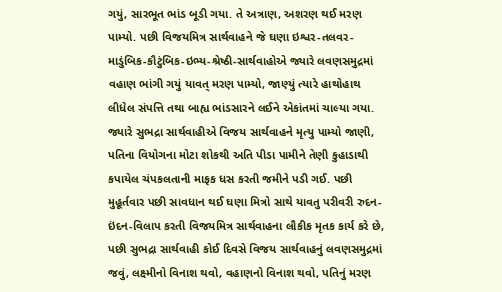ગયું, સારભૂત ભાંડ બૂડી ગયા. તે અત્રાણ, અશરણ થઈ મરણ પામ્યો. પછી વિજયમિત્ર સાર્થવાહને જે ઘણા ઇશ્વર-તલવર-માડુંબિક-કૌટુંબિક-ઇભ્ય-શ્રેષ્ઠી-સાર્થવાહોએ જ્યારે લવણસમુદ્રમાં વહાણ ભાંગી ગયું યાવત્ મરણ પામ્યો, જાણ્યું ત્યારે હાથોહાથ લીધેલ સંપત્તિ તથા બાહ્ય ભાંડસારને લઈને એકાંતમાં ચાલ્યા ગયા. જ્યારે સુભદ્રા સાર્થવાહીએ વિજય સાર્થવાહને મૃત્યુ પામ્યો જાણી, પતિના વિયોગના મોટા શોકથી અતિ પીડા પામીને તેણી કુહાડાથી કપાયેલ ચંપકલતાની માફક ધસ કરતી જમીને પડી ગઈ. પછી મુહૂર્તવાર પછી સાવધાન થઈ ઘણા મિત્રો સાથે યાવતુ પરીવરી રુદન-ઇંદન-વિલાપ કરતી વિજયમિત્ર સાર્થવાહના લૌકીક મૃતક કાર્ય કરે છે, પછી સુભદ્રા સાર્થવાહી કોઈ દિવસે વિજય સાર્થવાહનું લવણસમુદ્રમાં જવું, લક્ષ્મીનો વિનાશ થવો, વહાણનો વિનાશ થવો, પતિનું મરણ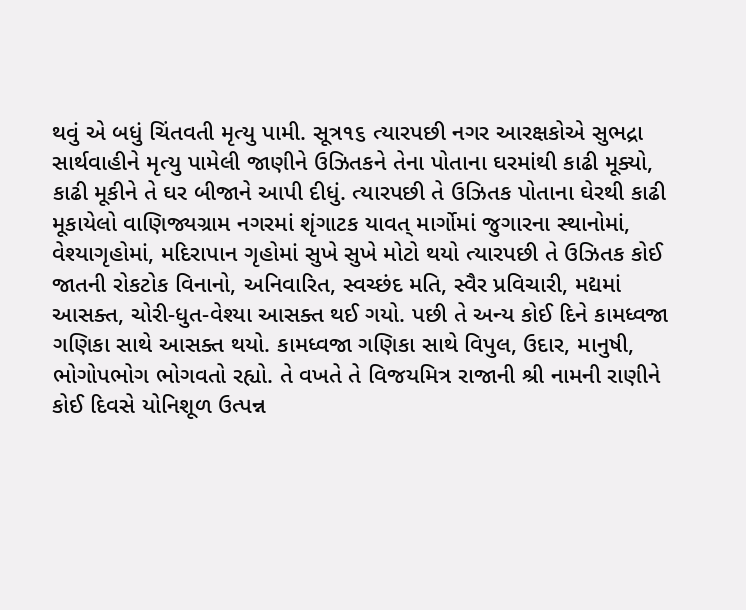થવું એ બધું ચિંતવતી મૃત્યુ પામી. સૂત્ર૧૬ ત્યારપછી નગર આરક્ષકોએ સુભદ્રા સાર્થવાહીને મૃત્યુ પામેલી જાણીને ઉઝિતકને તેના પોતાના ઘરમાંથી કાઢી મૂક્યો, કાઢી મૂકીને તે ઘર બીજાને આપી દીધું. ત્યારપછી તે ઉઝિતક પોતાના ઘેરથી કાઢી મૂકાયેલો વાણિજ્યગ્રામ નગરમાં શૃંગાટક યાવત્ માર્ગોમાં જુગારના સ્થાનોમાં, વેશ્યાગૃહોમાં, મદિરાપાન ગૃહોમાં સુખે સુખે મોટો થયો ત્યારપછી તે ઉઝિતક કોઈ જાતની રોકટોક વિનાનો, અનિવારિત, સ્વચ્છંદ મતિ, સ્વૈર પ્રવિચારી, મદ્યમાં આસક્ત, ચોરી-ધુત-વેશ્યા આસક્ત થઈ ગયો. પછી તે અન્ય કોઈ દિને કામધ્વજા ગણિકા સાથે આસક્ત થયો. કામધ્વજા ગણિકા સાથે વિપુલ, ઉદાર, માનુષી, ભોગોપભોગ ભોગવતો રહ્યો. તે વખતે તે વિજયમિત્ર રાજાની શ્રી નામની રાણીને કોઈ દિવસે યોનિશૂળ ઉત્પન્ન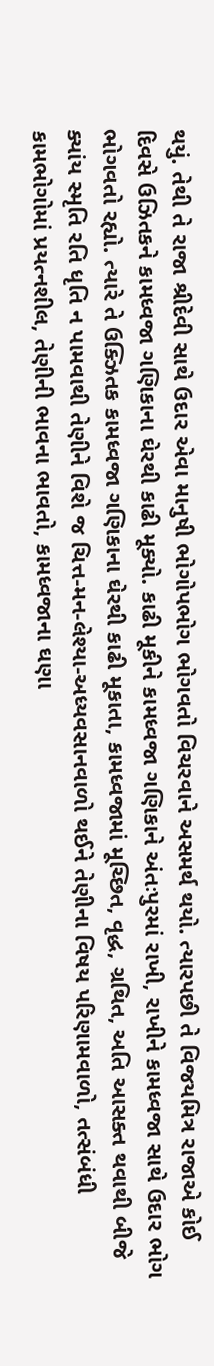થયું. તેથી તે રાજા શ્રીદેવી સાથે ઉદાર એવા માનુષી ભોગોપભોગ ભોગવતો વિચરવાને અસમર્થ થયો. ત્યારપછી તે વિજયમિત્ર રાજાએ કોઈ દિવસે ઉઝિતકને કામધ્વજા ગણિકાના ઘેરથી કાઢી મૂક્યો. કાઢી મૂકીને કામધ્વજા ગણિકાને અંતઃપુરમાં રાખી, રાખીને કામધ્વજા સાથે ઉદાર ભોગ ભોગવતો રહ્યો. ત્યારે તે ઉક્ઝિતક કામધ્વજા ગણિકાના ઘેરથી કાઢી મૂકાતા, કામધ્વજામાં મૂચ્છિત, વૃદ્ધ, ગ્રથિત, અતિ આસક્ત થવાથી બીજે ક્યાંય સ્મૃતિ રતિ ધૃતિ ન પામવાથી તેણીને વિશે જ ચિત્ત-મન-લેશ્યા-અધ્યવસાનવાળો થઈને તેણીના વિષય પરિણામવાળો, તત્સંબંધી કામભોગોમાં પ્રયત્નશીલ, તેણીની ભાવના ભાવતો, કામધ્વજાના ઘણા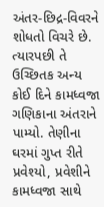અંતર-છિદ્ર-વિવરને શોધતો વિચરે છે. ત્યારપછી તે ઉચ્છિતક અન્ય કોઈ દિને કામધ્વજા ગણિકાના અંતરાને પામ્યો. તેણીના ઘરમાં ગુપ્ત રીતે પ્રવેશ્યો, પ્રવેશીને કામધ્વજા સાથે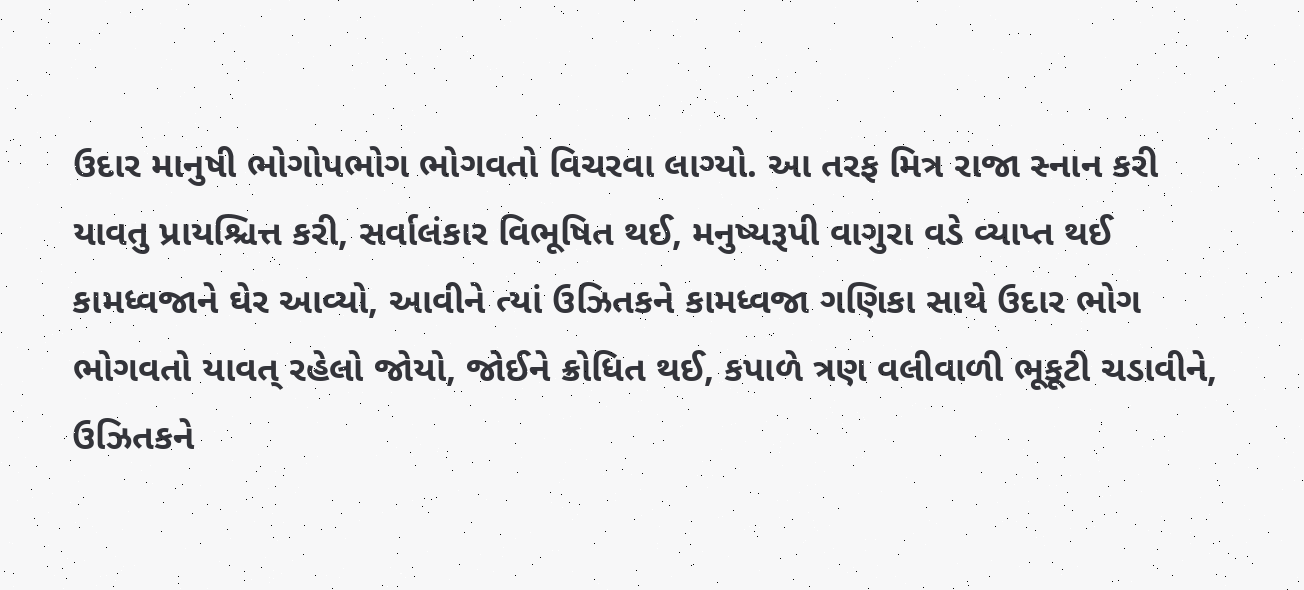ઉદાર માનુષી ભોગોપભોગ ભોગવતો વિચરવા લાગ્યો. આ તરફ મિત્ર રાજા સ્નાન કરી યાવતુ પ્રાયશ્ચિત્ત કરી, સર્વાલંકાર વિભૂષિત થઈ, મનુષ્યરૂપી વાગુરા વડે વ્યાપ્ત થઈ કામધ્વજાને ઘેર આવ્યો, આવીને ત્યાં ઉઝિતકને કામધ્વજા ગણિકા સાથે ઉદાર ભોગ ભોગવતો યાવત્ રહેલો જોયો, જોઈને ક્રોધિત થઈ, કપાળે ત્રણ વલીવાળી ભૂકૂટી ચડાવીને, ઉઝિતકને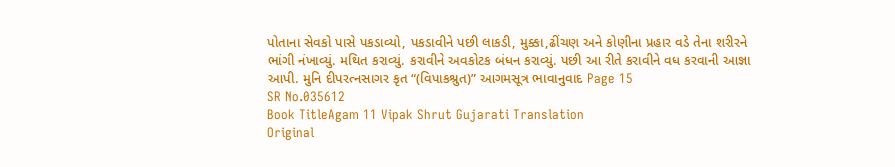પોતાના સેવકો પાસે પકડાવ્યો, પકડાવીને પછી લાકડી, મુક્કા,ઢીંચણ અને કોણીના પ્રહાર વડે તેના શરીરને ભાંગી નંખાવ્યું. મથિત કરાવ્યું. કરાવીને અવકોટક બંધન કરાવ્યું. પછી આ રીતે કરાવીને વધ કરવાની આજ્ઞા આપી. મુનિ દીપરત્નસાગર કૃત “(વિપાકશ્રુત)” આગમસૂત્ર ભાવાનુવાદ Page 15
SR No.035612
Book TitleAgam 11 Vipak Shrut Gujarati Translation
Original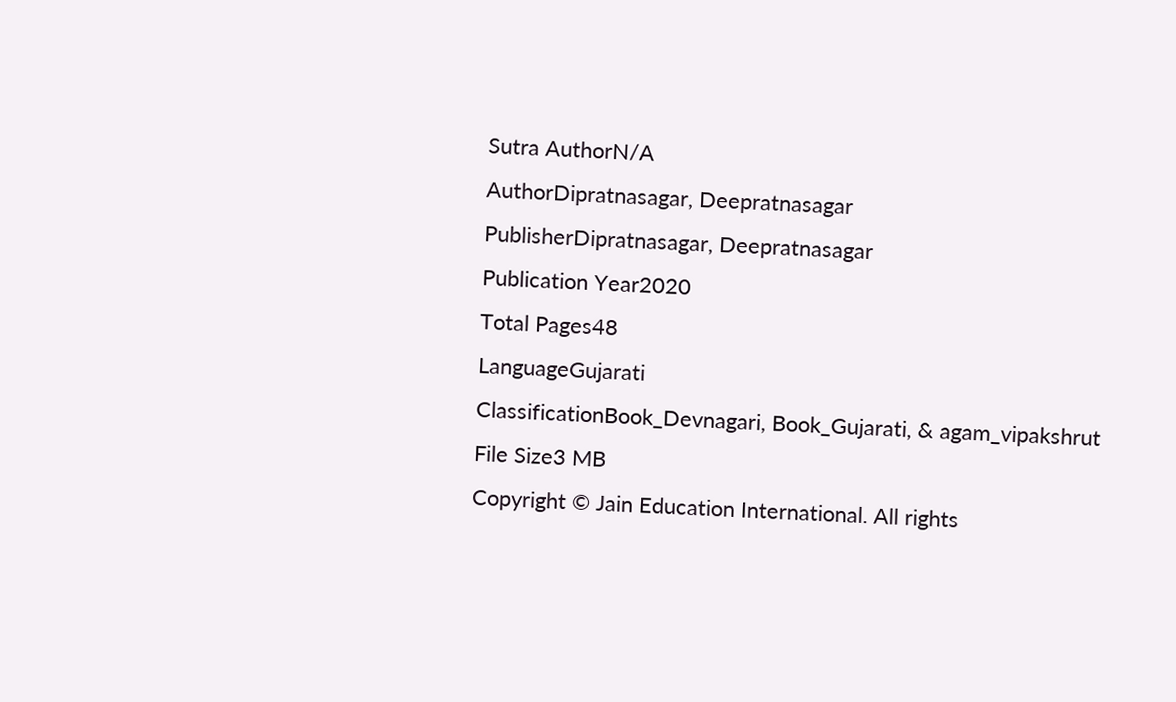Sutra AuthorN/A
AuthorDipratnasagar, Deepratnasagar
PublisherDipratnasagar, Deepratnasagar
Publication Year2020
Total Pages48
LanguageGujarati
ClassificationBook_Devnagari, Book_Gujarati, & agam_vipakshrut
File Size3 MB
Copyright © Jain Education International. All rights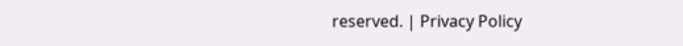reserved. | Privacy Policy